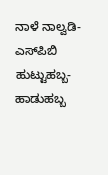ನಾಳೆ ನಾಲ್ವಡಿ-ಎಸ್‌ಪಿಬಿ ಹುಟ್ಟುಹಬ್ಬ- ಹಾಡುಹಬ್ಬ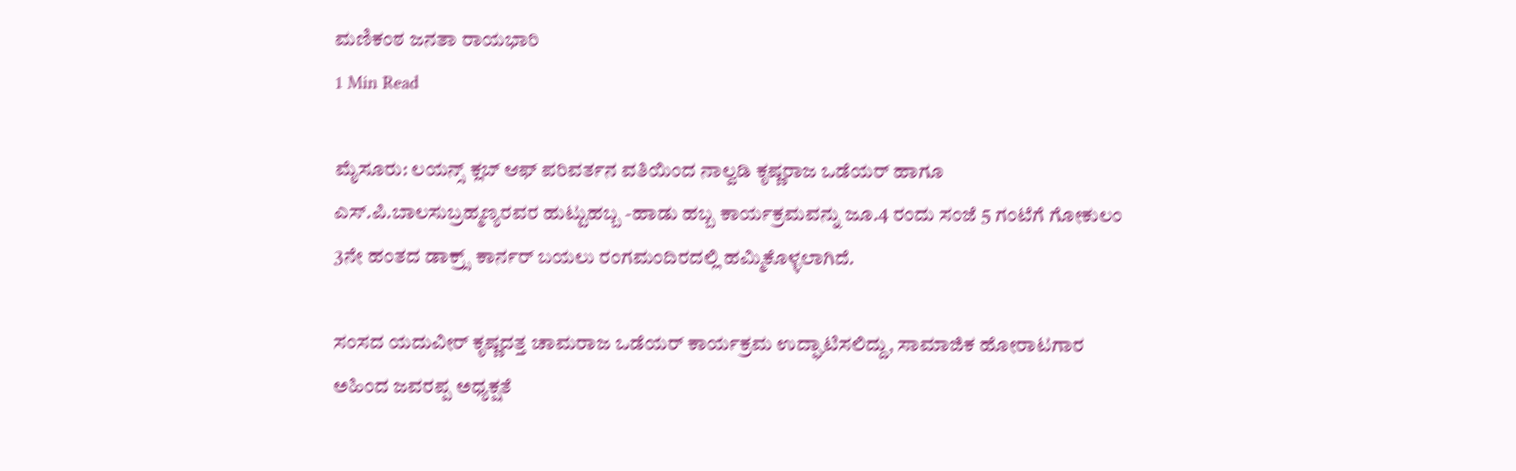ಮಣಿಕಂಠ ಜನತಾ ರಾಯಭಾರಿ
1 Min Read

ಮೈಸೂರು: ಲಯನ್ಸ್ ಕ್ಲಬ್ ಆಫ್ ಪರಿವರ್ತನ ವತಿಯಿಂದ ನಾಲ್ವಡಿ ಕೃಷ್ಣರಾಜ ಒಡೆಯರ್ ಹಾಗೂ ಎಸ್.ಪಿ.ಬಾಲಸುಬ್ರಹ್ಮಣ್ಯರವರ ಹುಟ್ಟುಹಬ್ಬ -ಹಾಡು ಹಬ್ಬ ಕಾರ್ಯಕ್ರಮವನ್ನು ಜೂ.4 ರಂದು ಸಂಜೆ 5 ಗಂಟೆಗೆ ಗೋಕುಲಂ 3ನೇ ಹಂತದ ಡಾಕ್ರ‍್ಸ್ ಕಾರ್ನರ್ ಬಯಲು ರಂಗಮಂದಿರದಲ್ಲಿ ಹಮ್ಮಿಕೊಳ್ಳಲಾಗಿದೆ.

ಸಂಸದ ಯದುವೀರ್ ಕೃಷ್ಣದತ್ತ ಚಾಮರಾಜ ಒಡೆಯರ್ ಕಾರ್ಯಕ್ರಮ ಉದ್ಘಾಟಿಸಲಿದ್ದು, ಸಾಮಾಜಿಕ ಹೋರಾಟಗಾರ ಅಹಿಂದ ಜವರಪ್ಪ ಅಧ್ಯಕ್ಷತೆ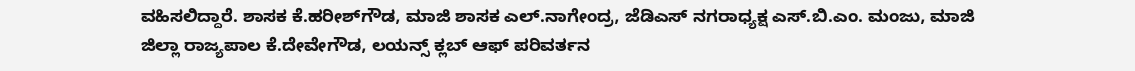ವಹಿಸಲಿದ್ದಾರೆ. ಶಾಸಕ ಕೆ.ಹರೀಶ್‌ಗೌಡ, ಮಾಜಿ ಶಾಸಕ ಎಲ್.ನಾಗೇಂದ್ರ, ಜೆಡಿಎಸ್ ನಗರಾಧ್ಯಕ್ಷ ಎಸ್.ಬಿ.ಎಂ. ಮಂಜು, ಮಾಜಿ ಜಿಲ್ಲಾ ರಾಜ್ಯಪಾಲ ಕೆ.ದೇವೇಗೌಡ, ಲಯನ್ಸ್ ಕ್ಲಬ್ ಆಫ್ ಪರಿವರ್ತನ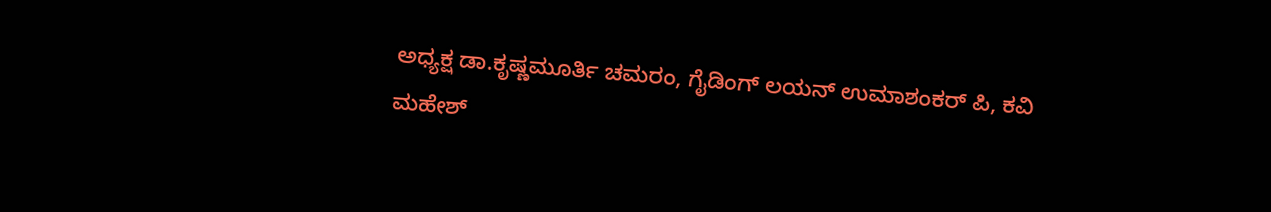ಅಧ್ಯಕ್ಷ ಡಾ.ಕೃಷ್ಣಮೂರ್ತಿ ಚಮರಂ, ಗೈಡಿಂಗ್ ಲಯನ್ ಉಮಾಶಂಕರ್ ಪಿ, ಕವಿ ಮಹೇಶ್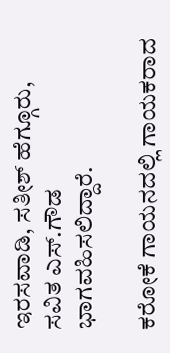ಇರಸವಾಡಿ, ಸತೀಶ್ ಹೆಗ್ಗೂರು, ಸವಿತ ಎಸ್.ಗೌಡ ಭಾಗವಹಿಸಲಿದ್ದಾರೆ.

ಕರೋಕೆ ಗಾಯನದಲ್ಲಿ ಗಾಯಕರಾದ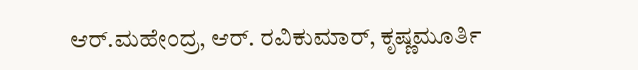ಆರ್.ಮಹೇಂದ್ರ, ಆರ್. ರವಿಕುಮಾರ್, ಕೃಷ್ಣಮೂರ್ತಿ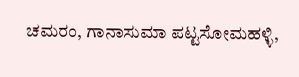ಚಮರಂ, ಗಾನಾಸುಮಾ ಪಟ್ಟಸೋಮಹಳ್ಳಿ,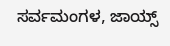ಸರ್ವಮಂಗಳ, ಜಾಯ್ಸ್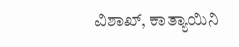ವಿಶಾಖ್, ಕಾತ್ಯಾಯಿನಿ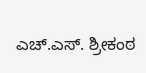ಎಚ್.ಎಸ್. ಶ್ರೀಕಂಠ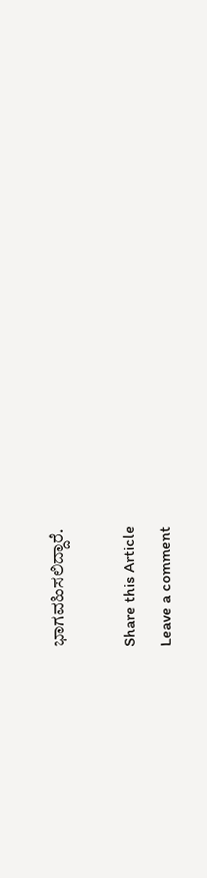ಭಾಗವಹಿಸಲಿದ್ದಾರೆ.

Share this Article
Leave a comment